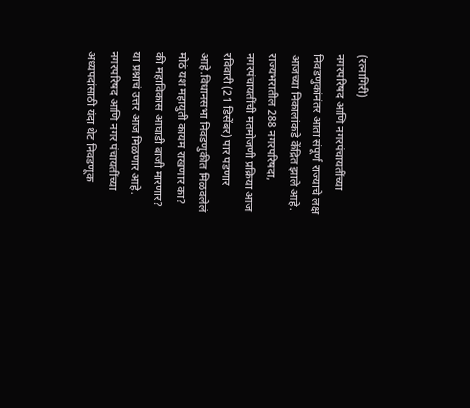(रत्नागिरी)
नगरपरिषद आणि नगरपंचायतींच्या निवडणुकांनंतर आता संपूर्ण राज्याचे लक्ष आजच्या निकालांकडे केंद्रित झाले आहे. राज्यभरातील 288 नगरपरिषदा, नगरपंचायतींची मतमोजणी प्रक्रिया आज रविवारी (21 डिसेंबर) पार पडणार आहे.विधानसभा निवडणुकीत मिळवलेलं मोठं यश महायुती कायम राखणार का? की महाविकास आघाडी बाजी मारणार? या प्रश्नाचं उत्तर आज मिळणार आहे. नगरपरिषद आणि नगर पंचायतींच्या अध्यपदांसाठी यंदा थेट निवडणूक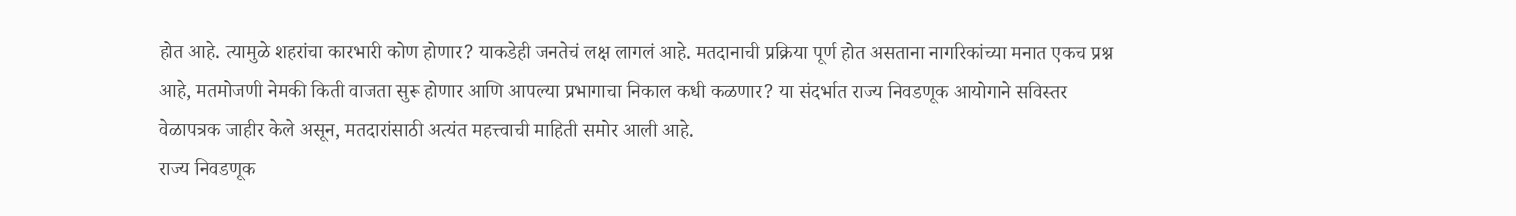होत आहे. त्यामुळे शहरांचा कारभारी कोण होणार? याकडेही जनतेचं लक्ष लागलं आहे. मतदानाची प्रक्रिया पूर्ण होत असताना नागरिकांच्या मनात एकच प्रश्न आहे, मतमोजणी नेमकी किती वाजता सुरू होणार आणि आपल्या प्रभागाचा निकाल कधी कळणार? या संदर्भात राज्य निवडणूक आयोगाने सविस्तर वेळापत्रक जाहीर केले असून, मतदारांसाठी अत्यंत महत्त्वाची माहिती समोर आली आहे.
राज्य निवडणूक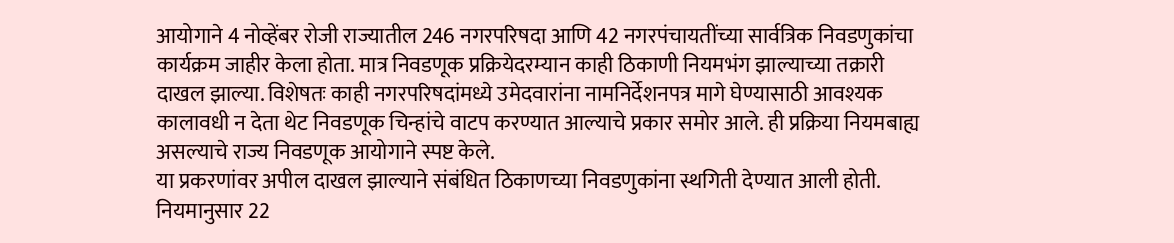आयोगाने 4 नोव्हेंबर रोजी राज्यातील 246 नगरपरिषदा आणि 42 नगरपंचायतींच्या सार्वत्रिक निवडणुकांचा कार्यक्रम जाहीर केला होता. मात्र निवडणूक प्रक्रियेदरम्यान काही ठिकाणी नियमभंग झाल्याच्या तक्रारी दाखल झाल्या. विशेषतः काही नगरपरिषदांमध्ये उमेदवारांना नामनिर्देशनपत्र मागे घेण्यासाठी आवश्यक कालावधी न देता थेट निवडणूक चिन्हांचे वाटप करण्यात आल्याचे प्रकार समोर आले. ही प्रक्रिया नियमबाह्य असल्याचे राज्य निवडणूक आयोगाने स्पष्ट केले.
या प्रकरणांवर अपील दाखल झाल्याने संबंधित ठिकाणच्या निवडणुकांना स्थगिती देण्यात आली होती. नियमानुसार 22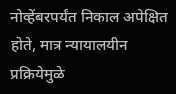नोव्हेंबरपर्यंत निकाल अपेक्षित होते, मात्र न्यायालयीन प्रक्रियेमुळे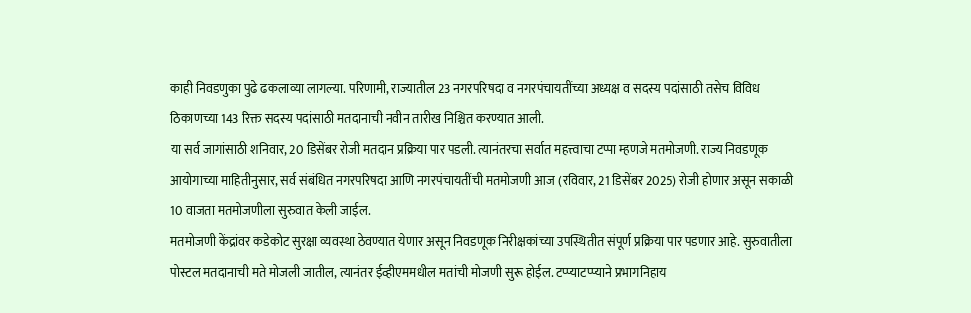काही निवडणुका पुढे ढकलाव्या लागल्या. परिणामी, राज्यातील 23 नगरपरिषदा व नगरपंचायतींच्या अध्यक्ष व सदस्य पदांसाठी तसेच विविध ठिकाणच्या 143 रिक्त सदस्य पदांसाठी मतदानाची नवीन तारीख निश्चित करण्यात आली.
या सर्व जागांसाठी शनिवार, 20 डिसेंबर रोजी मतदान प्रक्रिया पार पडली. त्यानंतरचा सर्वात महत्त्वाचा टप्पा म्हणजे मतमोजणी. राज्य निवडणूक आयोगाच्या माहितीनुसार, सर्व संबंधित नगरपरिषदा आणि नगरपंचायतींची मतमोजणी आज (रविवार, 21 डिसेंबर 2025) रोजी होणार असून सकाळी 10 वाजता मतमोजणीला सुरुवात केली जाईल.
मतमोजणी केंद्रांवर कडेकोट सुरक्षा व्यवस्था ठेवण्यात येणार असून निवडणूक निरीक्षकांच्या उपस्थितीत संपूर्ण प्रक्रिया पार पडणार आहे. सुरुवातीला पोस्टल मतदानाची मते मोजली जातील, त्यानंतर ईव्हीएममधील मतांची मोजणी सुरू होईल. टप्प्याटप्प्याने प्रभागनिहाय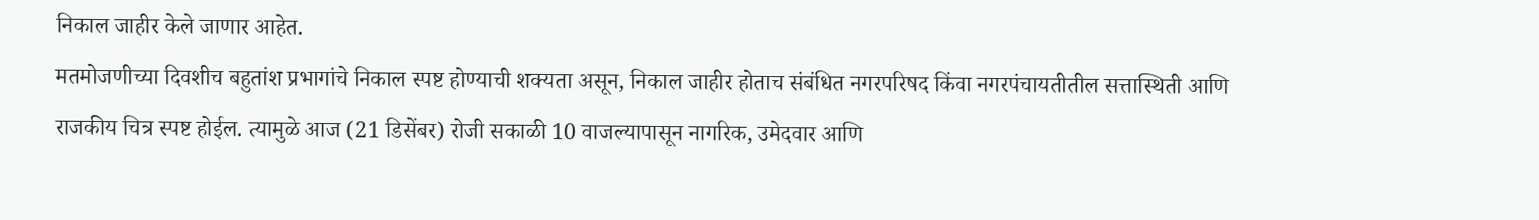निकाल जाहीर केले जाणार आहेत.
मतमोजणीच्या दिवशीच बहुतांश प्रभागांचे निकाल स्पष्ट होण्याची शक्यता असून, निकाल जाहीर होताच संबंधित नगरपरिषद किंवा नगरपंचायतीतील सत्तास्थिती आणि राजकीय चित्र स्पष्ट होईल. त्यामुळे आज (21 डिसेंबर) रोजी सकाळी 10 वाजल्यापासून नागरिक, उमेदवार आणि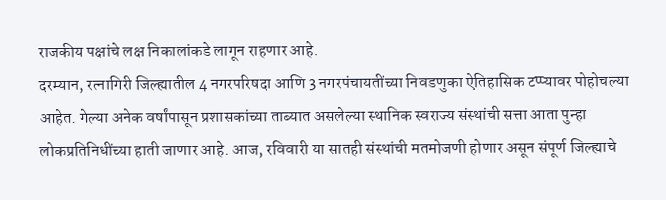राजकीय पक्षांचे लक्ष निकालांकडे लागून राहणार आहे.
दरम्यान, रत्नागिरी जिल्ह्यातील 4 नगरपरिषदा आणि 3 नगरपंचायतींच्या निवडणुका ऐतिहासिक टप्प्यावर पोहोचल्या आहेत. गेल्या अनेक वर्षांपासून प्रशासकांच्या ताब्यात असलेल्या स्थानिक स्वराज्य संस्थांची सत्ता आता पुन्हा लोकप्रतिनिधींच्या हाती जाणार आहे. आज, रविवारी या सातही संस्थांची मतमोजणी होणार असून संपूर्ण जिल्ह्याचे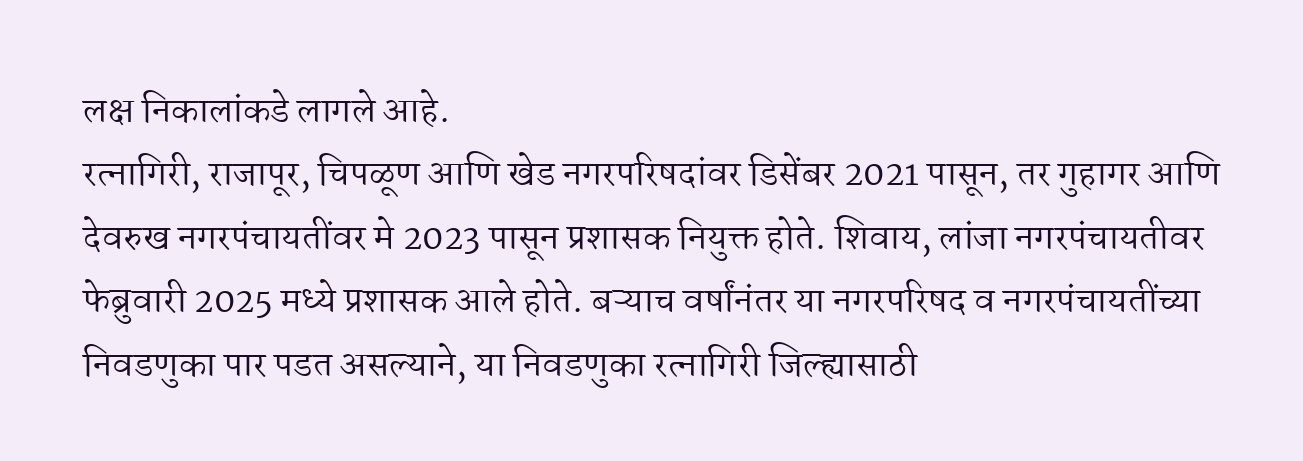लक्ष निकालांकडे लागले आहे.
रत्नागिरी, राजापूर, चिपळूण आणि खेड नगरपरिषदांवर डिसेंबर 2021 पासून, तर गुहागर आणि देवरुख नगरपंचायतींवर मे 2023 पासून प्रशासक नियुक्त होते. शिवाय, लांजा नगरपंचायतीवर फेब्रुवारी 2025 मध्ये प्रशासक आले होते. बऱ्याच वर्षांनंतर या नगरपरिषद व नगरपंचायतींच्या निवडणुका पार पडत असल्याने, या निवडणुका रत्नागिरी जिल्ह्यासाठी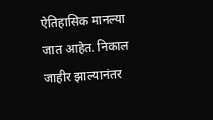ऐतिहासिक मानल्या जात आहेत. निकाल जाहीर झाल्यानंतर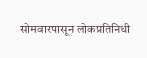सोमवारपासून लोकप्रतिनिधी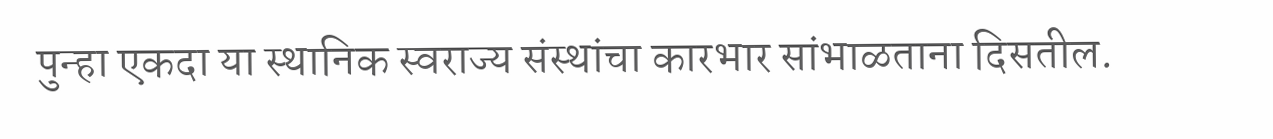पुन्हा एकदा या स्थानिक स्वराज्य संस्थांचा कारभार सांभाळताना दिसतील.